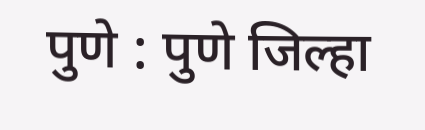पुणे : पुणे जिल्हा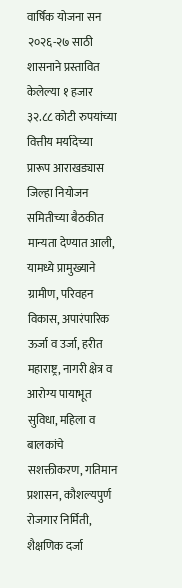वार्षिक योजना सन २०२६-२७ साठी शासनाने प्रस्तावित केलेल्या १ हजार ३२.८८ कोटी रुपयांच्या वित्तीय मर्यादेच्या प्रारूप आराखड्यास जिल्हा नियोजन समितीच्या बैठकीत मान्यता देण्यात आली, यामध्ये प्रामुख्याने ग्रामीण, परिवहन विकास, अपारंपारिक ऊर्जा व उर्जा, हरीत महाराष्ट्र, नागरी क्षेत्र व आरोग्य पायाभूत सुविधा, महिला व बालकांचे सशक्तीकरण, गतिमान प्रशासन, कौशल्यपुर्ण रोजगार निर्मिती, शैक्षणिक दर्जा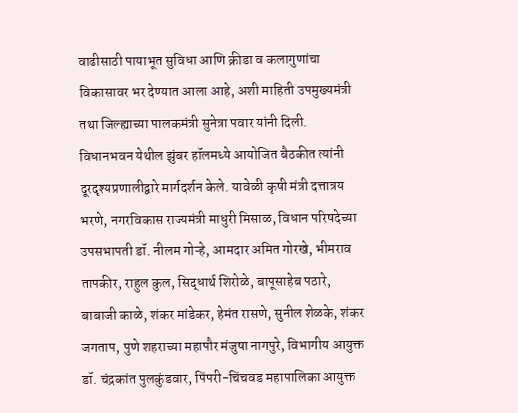वाढीसाठी पायाभूत सुविधा आणि क्रीडा व कलागुणांचा विकासावर भर देण्यात आला आहे, अशी माहिती उपमुख्यमंत्री तथा जिल्ह्याच्या पालकमंत्री सुनेत्रा पवार यांनी दिली.
विधानभवन येथील झुंबर हॉलमध्ये आयोजित बैठकीत त्यांनी दूरदृश्यप्रणालीद्वारे मार्गदर्शन केले. यावेळी कृषी मंत्री दत्तात्रय भरणे, नगरविकास राज्यमंत्री माधुरी मिसाळ, विधान परिषदेच्या उपसभापती डॉ. नीलम गोऱ्हे, आमदार अमित गोरखे, भीमराव तापकीर, राहुल कुल, सिद्धार्थ शिरोळे, बापूसाहेब पठारे, बाबाजी काळे, शंकर मांडेकर, हेमंत रासणे, सुनील शेळके, शंकर जगताप, पुणे शहराच्या महापौर मंजुषा नागपुरे, विभागीय आयुक्त डॉ. चंद्रकांत पुलकुंडवार, पिंपरी-चिंचवड महापालिका आयुक्त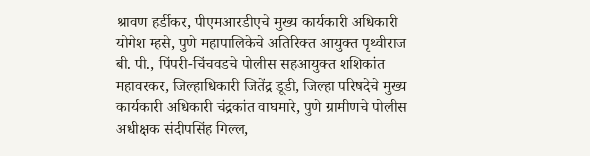श्रावण हर्डीकर, पीएमआरडीएचे मुख्य कार्यकारी अधिकारी योगेश म्हसे, पुणे महापालिकेचे अतिरिक्त आयुक्त पृथ्वीराज बी. पी., पिंपरी-चिंचवडचे पोलीस सहआयुक्त शशिकांत महावरकर, जिल्हाधिकारी जितेंद्र डूडी, जिल्हा परिषदेचे मुख्य कार्यकारी अधिकारी चंद्रकांत वाघमारे, पुणे ग्रामीणचे पोलीस अधीक्षक संदीपसिंह गिल्ल,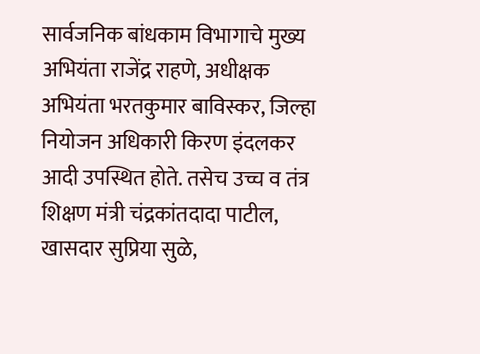सार्वजनिक बांधकाम विभागाचे मुख्य अभियंता राजेंद्र राहणे, अधीक्षक अभियंता भरतकुमार बाविस्कर, जिल्हा नियोजन अधिकारी किरण इंदलकर आदी उपस्थित होते. तसेच उच्च व तंत्र शिक्षण मंत्री चंद्रकांतदादा पाटील, खासदार सुप्रिया सुळे,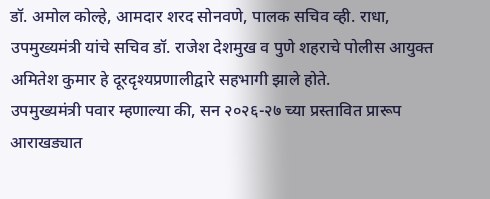डॉ. अमोल कोल्हे, आमदार शरद सोनवणे, पालक सचिव व्ही. राधा, उपमुख्यमंत्री यांचे सचिव डॉ. राजेश देशमुख व पुणे शहराचे पोलीस आयुक्त अमितेश कुमार हे दूरदृश्यप्रणालीद्वारे सहभागी झाले होते.
उपमुख्यमंत्री पवार म्हणाल्या की, सन २०२६-२७ च्या प्रस्तावित प्रारूप आराखड्यात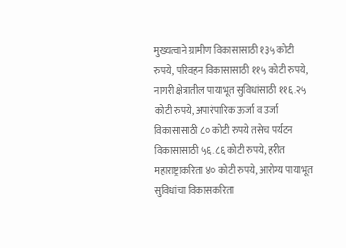मुख्यत्वाने ग्रामीण विकासासाठी १३५ कोटी रुपये, परिवहन विकासासाठी ११५ कोटी रुपये, नागरी क्षेत्रातील पायाभूत सुविधांसाठी ११६.२५ कोटी रुपये, अपारंपारिक ऊर्जा व उर्जा विकासासाठी ८० कोटी रुपये तसेच पर्यटन विकासासाठी ५६.८६ कोटी रुपये, हरीत महाराष्ट्राकरिता ४० कोटी रुपये, आरोग्य पायाभूत सुविधांचा विकासकरिता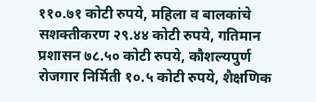११०.७१ कोटी रुपये, महिला व बालकांचे सशक्तीकरण २९.४४ कोटी रुपये, गतिमान प्रशासन ७८.५० कोटी रुपये, कौशल्यपुर्ण रोजगार निर्मिती १०.५ कोटी रुपये, शैक्षणिक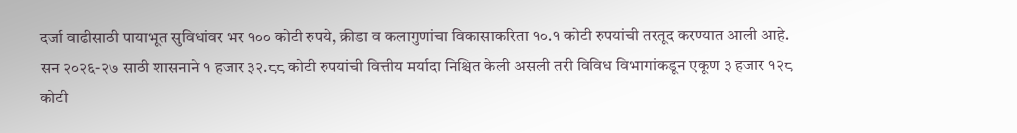दर्जा वाढीसाठी पायाभूत सुविधांवर भर १०० कोटी रुपये, क्रीडा व कलागुणांचा विकासाकरिता १०.१ कोटी रुपयांची तरतूद करण्यात आली आहे.
सन २०२६-२७ साठी शासनाने १ हजार ३२.८८ कोटी रुपयांची वित्तीय मर्यादा निश्चित केली असली तरी विविध विभागांकडून एकूण ३ हजार १२८ कोटी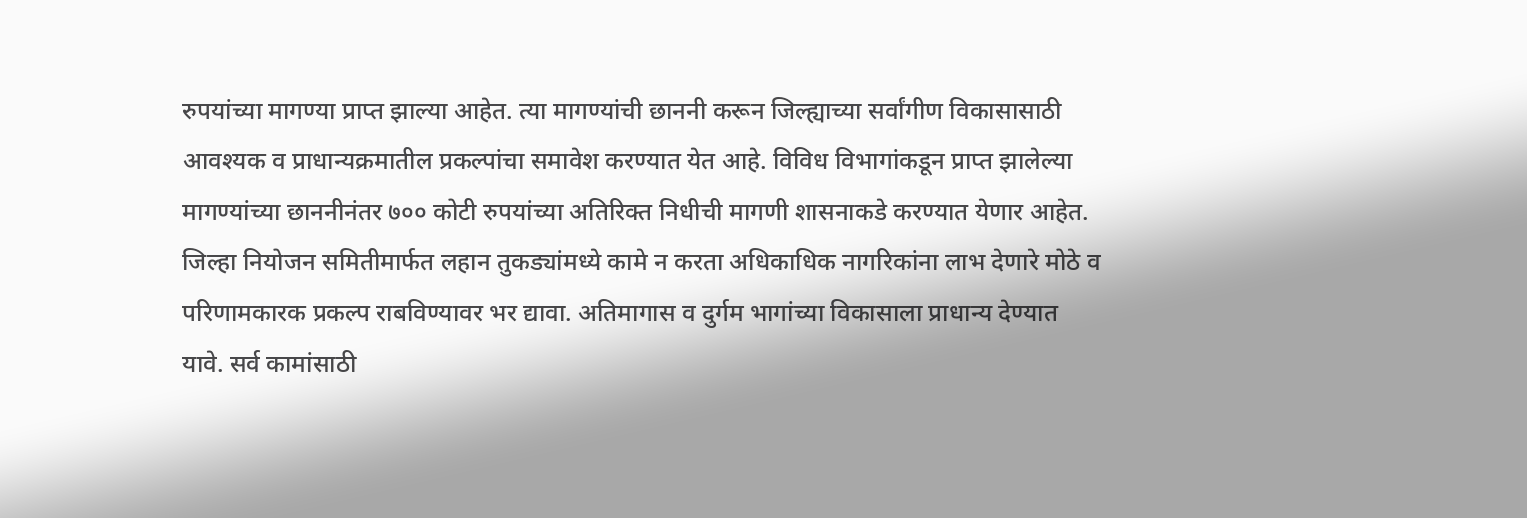रुपयांच्या मागण्या प्राप्त झाल्या आहेत. त्या मागण्यांची छाननी करून जिल्ह्याच्या सर्वांगीण विकासासाठी आवश्यक व प्राधान्यक्रमातील प्रकल्पांचा समावेश करण्यात येत आहे. विविध विभागांकडून प्राप्त झालेल्या मागण्यांच्या छाननीनंतर ७०० कोटी रुपयांच्या अतिरिक्त निधीची मागणी शासनाकडे करण्यात येणार आहेत.
जिल्हा नियोजन समितीमार्फत लहान तुकड्यांमध्ये कामे न करता अधिकाधिक नागरिकांना लाभ देणारे मोठे व परिणामकारक प्रकल्प राबविण्यावर भर द्यावा. अतिमागास व दुर्गम भागांच्या विकासाला प्राधान्य देण्यात यावे. सर्व कामांसाठी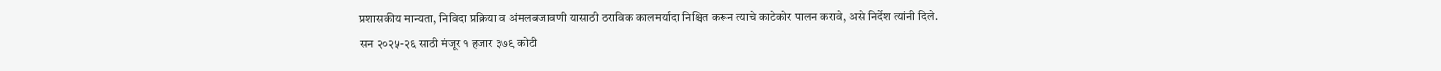प्रशासकीय मान्यता, निविदा प्रक्रिया व अंमलबजावणी यासाठी ठराविक कालमर्यादा निश्चित करून त्याचे काटेकोर पालन करावे, असे निर्देश त्यांनी दिले.
सन २०२५-२६ साठी मंजूर १ हजार ३७९ कोटी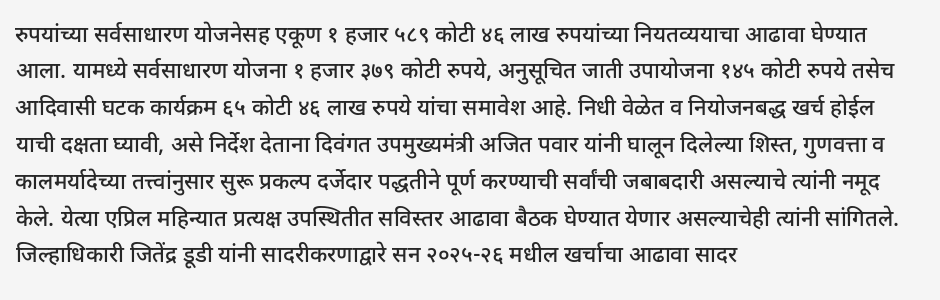रुपयांच्या सर्वसाधारण योजनेसह एकूण १ हजार ५८९ कोटी ४६ लाख रुपयांच्या नियतव्ययाचा आढावा घेण्यात आला. यामध्ये सर्वसाधारण योजना १ हजार ३७९ कोटी रुपये, अनुसूचित जाती उपायोजना १४५ कोटी रुपये तसेच आदिवासी घटक कार्यक्रम ६५ कोटी ४६ लाख रुपये यांचा समावेश आहे. निधी वेळेत व नियोजनबद्ध खर्च होईल याची दक्षता घ्यावी, असे निर्देश देताना दिवंगत उपमुख्यमंत्री अजित पवार यांनी घालून दिलेल्या शिस्त, गुणवत्ता व कालमर्यादेच्या तत्त्वांनुसार सुरू प्रकल्प दर्जेदार पद्धतीने पूर्ण करण्याची सर्वांची जबाबदारी असल्याचे त्यांनी नमूद केले. येत्या एप्रिल महिन्यात प्रत्यक्ष उपस्थितीत सविस्तर आढावा बैठक घेण्यात येणार असल्याचेही त्यांनी सांगितले.
जिल्हाधिकारी जितेंद्र डूडी यांनी सादरीकरणाद्वारे सन २०२५-२६ मधील खर्चाचा आढावा सादर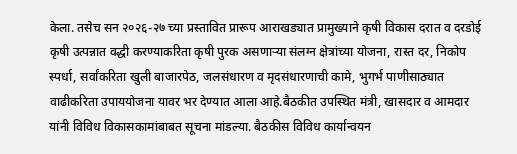केला. तसेच सन २०२६-२७ च्या प्रस्तावित प्रारूप आराखड्यात प्रामुख्याने कृषी विकास दरात व दरडोई कृषी उत्पन्नात वद्धी करण्याकरिता कृषी पुरक असणाऱ्या संलग्न क्षेत्रांच्या योजना, रास्त दर, निकोप स्पर्धा, सर्वांकरिता खुली बाजारपेठ, जलसंधारण व मृदसंधारणाची कामे, भुगर्भ पाणीसाठ्यात वाढीकरिता उपाययोजना यावर भर देण्यात आला आहे.बैठकीत उपस्थित मंत्री, खासदार व आमदार यांनी विविध विकासकामांबाबत सूचना मांडल्या. बैठकीस विविध कार्यान्वयन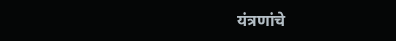यंत्रणांचे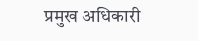प्रमुख अधिकारी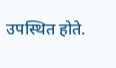उपस्थित होते.